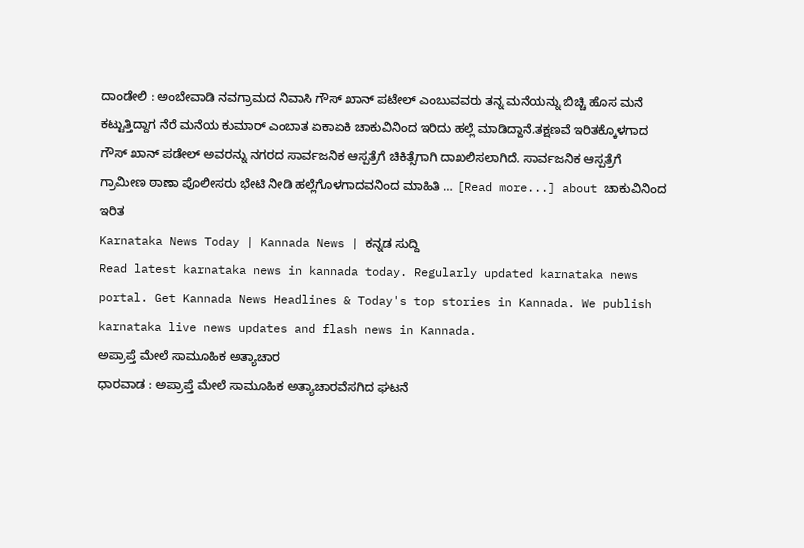ದಾಂಡೇಲಿ : ಅಂಬೇವಾಡಿ ನವಗ್ರಾಮದ ನಿವಾಸಿ ಗೌಸ್ ಖಾನ್ ಪಟೇಲ್ ಎಂಬುವವರು ತನ್ನ ಮನೆಯನ್ನು ಬಿಚ್ಚಿ ಹೊಸ ಮನೆ ಕಟ್ಟುತ್ತಿದ್ದಾಗ ನೆರೆ ಮನೆಯ ಕುಮಾರ್ ಎಂಬಾತ ಏಕಾಏಕಿ ಚಾಕುವಿನಿಂದ ಇರಿದು ಹಲ್ಲೆ ಮಾಡಿದ್ದಾನೆ.ತಕ್ಷಣವೆ ಇರಿತಕ್ಕೊಳಗಾದ ಗೌಸ್ ಖಾನ್ ಪಡೇಲ್ ಅವರನ್ನು ನಗರದ ಸಾರ್ವಜನಿಕ ಆಸ್ಪತ್ರೆಗೆ ಚಿಕಿತ್ಸೆಗಾಗಿ ದಾಖಲಿಸಲಾಗಿದೆ. ಸಾರ್ವಜನಿಕ ಆಸ್ಪತ್ರೆಗೆ ಗ್ರಾಮೀಣ ಠಾಣಾ ಪೊಲೀಸರು ಭೇಟಿ ನೀಡಿ ಹಲ್ಲೆಗೊಳಗಾದವನಿಂದ ಮಾಹಿತಿ … [Read more...] about ಚಾಕುವಿನಿಂದ ಇರಿತ
Karnataka News Today | Kannada News | ಕನ್ನಡ ಸುದ್ದಿ
Read latest karnataka news in kannada today. Regularly updated karnataka news portal. Get Kannada News Headlines & Today's top stories in Kannada. We publish karnataka live news updates and flash news in Kannada.
ಅಪ್ರಾಪ್ತೆ ಮೇಲೆ ಸಾಮೂಹಿಕ ಅತ್ಯಾಚಾರ
ಧಾರವಾಡ : ಅಪ್ರಾಪ್ತೆ ಮೇಲೆ ಸಾಮೂಹಿಕ ಅತ್ಯಾಚಾರವೆಸಗಿದ ಘಟನೆ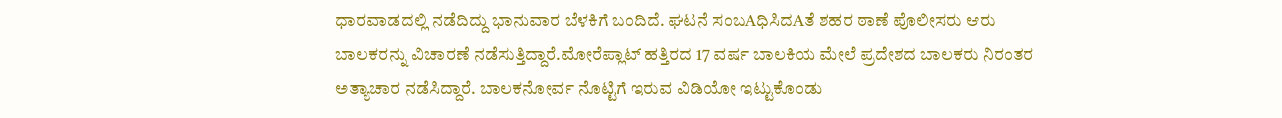ಧಾರವಾಡದಲ್ಲಿ ನಡೆದಿದ್ದು ಭಾನುವಾರ ಬೆಳಕಿಗೆ ಬಂದಿದೆ. ಘಟನೆ ಸಂಬAಧಿಸಿದAತೆ ಶಹರ ಠಾಣೆ ಪೊಲೀಸರು ಆರು ಬಾಲಕರನ್ನು ವಿಚಾರಣೆ ನಡೆಸುತ್ತಿದ್ದಾರೆ.ಮೋರೆಪ್ಲಾಟ್ ಹತ್ತಿರದ 17 ವರ್ಷ ಬಾಲಕಿಯ ಮೇಲೆ ಪ್ರದೇಶದ ಬಾಲಕರು ನಿರಂತರ ಅತ್ಯಾಚಾರ ನಡೆಸಿದ್ದಾರೆ. ಬಾಲಕನೋರ್ವ ನೊಟ್ಟಿಗೆ ಇರುವ ವಿಡಿಯೋ ಇಟ್ಟುಕೊಂಡು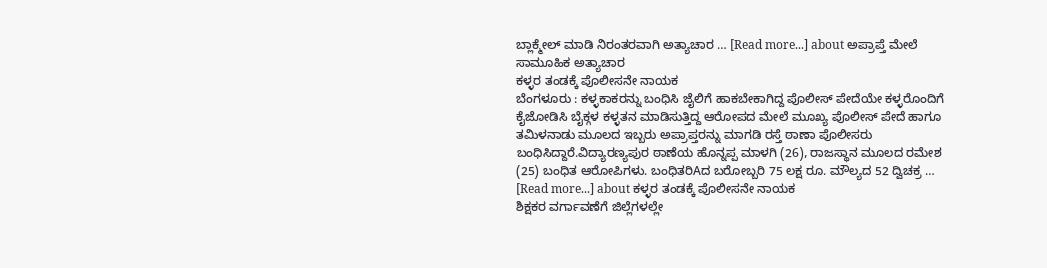ಬ್ಲಾಕ್ಮೇಲ್ ಮಾಡಿ ನಿರಂತರವಾಗಿ ಅತ್ಯಾಚಾರ … [Read more...] about ಅಪ್ರಾಪ್ತೆ ಮೇಲೆ ಸಾಮೂಹಿಕ ಅತ್ಯಾಚಾರ
ಕಳ್ಳರ ತಂಡಕ್ಕೆ ಪೊಲೀಸನೇ ನಾಯಕ
ಬೆಂಗಳೂರು : ಕಳ್ಳಕಾಕರನ್ನು ಬಂಧಿಸಿ ಜೈಲಿಗೆ ಹಾಕಬೇಕಾಗಿದ್ದ ಪೊಲೀಸ್ ಪೇದೆಯೇ ಕಳ್ಳರೊಂದಿಗೆ ಕೈಜೋಡಿಸಿ ಬೈಕ್ಗಳ ಕಳ್ಳತನ ಮಾಡಿಸುತ್ತಿದ್ದ ಆರೋಪದ ಮೇಲೆ ಮೂಖ್ಯ ಪೊಲೀಸ್ ಪೇದೆ ಹಾಗೂ ತಮಿಳನಾಡು ಮೂಲದ ಇಬ್ಬರು ಅಪ್ರಾಪ್ತರನ್ನು ಮಾಗಡಿ ರಸ್ತೆ ಠಾಣಾ ಪೊಲೀಸರು ಬಂಧಿಸಿದ್ದಾರೆ.ವಿದ್ಯಾರಣ್ಯಪುರ ಠಾಣೆಯ ಹೊನ್ನಪ್ಪ ಮಾಳಗಿ (26), ರಾಜಸ್ಥಾನ ಮೂಲದ ರಮೇಶ (25) ಬಂಧಿತ ಆರೋಪಿಗಳು. ಬಂಧಿತರಿAದ ಬರೋಬ್ಬರಿ 75 ಲಕ್ಷ ರೂ. ಮೌಲ್ಯದ 52 ದ್ವಿಚಕ್ರ … [Read more...] about ಕಳ್ಳರ ತಂಡಕ್ಕೆ ಪೊಲೀಸನೇ ನಾಯಕ
ಶಿಕ್ಷಕರ ವರ್ಗಾವಣೆಗೆ ಜಿಲ್ಲೆಗಳಲ್ಲೇ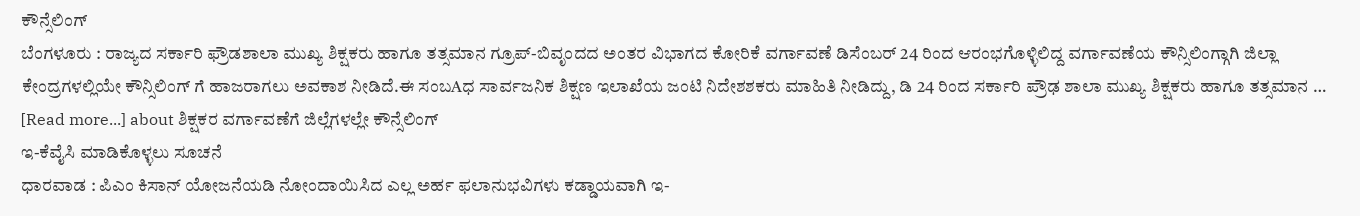ಕೌನ್ಸೆಲಿಂಗ್
ಬೆಂಗಳೂರು : ರಾಜ್ಯದ ಸರ್ಕಾರಿ ಫ್ರೌಡಶಾಲಾ ಮುಖ್ಯ ಶಿಕ್ಷಕರು ಹಾಗೂ ತತ್ಸಮಾನ ಗ್ರೂಪ್-ಬಿವೃಂದದ ಅಂತರ ವಿಭಾಗದ ಕೋರಿಕೆ ವರ್ಗಾವಣೆ ಡಿಸೆಂಬರ್ 24 ರಿಂದ ಆರಂಭಗೊಳ್ಳಿಲಿದ್ದ ವರ್ಗಾವಣೆಯ ಕೌನ್ಸಿಲಿಂಗ್ಗಾಗಿ ಜಿಲ್ಲಾ ಕೇಂದ್ರಗಳಲ್ಲಿಯೇ ಕೌನ್ಸಿಲಿಂಗ್ ಗೆ ಹಾಜರಾಗಲು ಅವಕಾಶ ನೀಡಿದೆ.ಈ ಸಂಬAಧ ಸಾರ್ವಜನಿಕ ಶಿಕ್ಷಣ ಇಲಾಖೆಯ ಜಂಟಿ ನಿದೇಶಶಕರು ಮಾಹಿತಿ ನೀಡಿದ್ದು, ಡಿ 24 ರಿಂದ ಸರ್ಕಾರಿ ಪ್ರೌಢ ಶಾಲಾ ಮುಖ್ಯ ಶಿಕ್ಷಕರು ಹಾಗೂ ತತ್ಸಮಾನ … [Read more...] about ಶಿಕ್ಷಕರ ವರ್ಗಾವಣೆಗೆ ಜಿಲ್ಲೆಗಳಲ್ಲೇ ಕೌನ್ಸೆಲಿಂಗ್
ಇ-ಕೆವೈಸಿ ಮಾಡಿಕೊಳ್ಳಲು ಸೂಚನೆ
ಧಾರವಾಡ : ಪಿಎಂ ಕಿಸಾನ್ ಯೋಜನೆಯಡಿ ನೋಂದಾಯಿಸಿದ ಎಲ್ಲ ಅರ್ಹ ಫಲಾನುಭವಿಗಳು ಕಡ್ಡಾಯವಾಗಿ ಇ-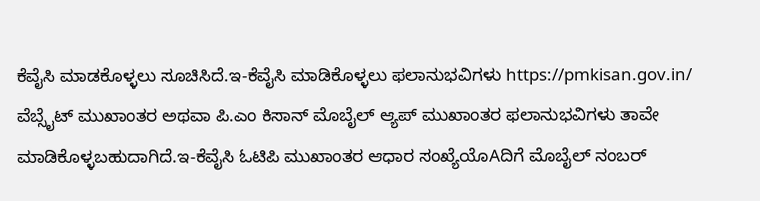ಕೆವೈಸಿ ಮಾಡಕೊಳ್ಳಲು ಸೂಚಿಸಿದೆ.ಇ-ಕೆವೈಸಿ ಮಾಡಿಕೊಳ್ಳಲು ಫಲಾನುಭವಿಗಳು https://pmkisan.gov.in/ ವೆಬ್ಸೈಟ್ ಮುಖಾಂತರ ಅಥವಾ ಪಿ.ಎಂ ಕಿಸಾನ್ ಮೊಬೈಲ್ ಆ್ಯಪ್ ಮುಖಾಂತರ ಫಲಾನುಭವಿಗಳು ತಾವೇ ಮಾಡಿಕೊಳ್ಳಬಹುದಾಗಿದೆ.ಇ-ಕೆವೈಸಿ ಓಟಿಪಿ ಮುಖಾಂತರ ಆಧಾರ ಸಂಖ್ಯೆಯೊAದಿಗೆ ಮೊಬೈಲ್ ನಂಬರ್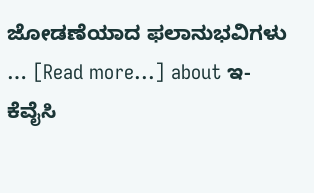ಜೋಡಣೆಯಾದ ಫಲಾನುಭವಿಗಳು … [Read more...] about ಇ-ಕೆವೈಸಿ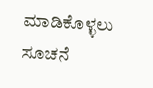ಮಾಡಿಕೊಳ್ಳಲು ಸೂಚನೆ